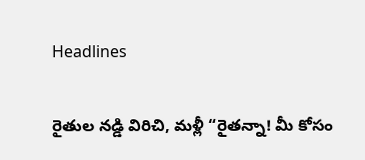Headlines

రైతుల నడ్డి విరిచి, మళ్లీ “రైతన్నా! మీ కోసం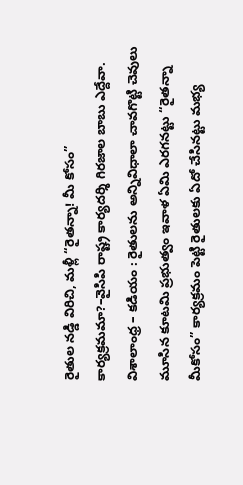రైతుల నడ్డి విరిచి, మళ్లీ “రైతన్నా! మీ కోసం” కార్యక్రమమా?–వైసిపి రాష్ట్ర కార్యదర్శి గిరజాల బాబు ఎద్దేవా. విశాలాంధ్ర – కడియం : రైతులను అన్నివిధాలా చావగొట్టి చెవులు మూసిన కూటమి ప్రభుత్వం ఇవాళ ఏమి ఎరగనట్టు “రైతన్నా మీకోసం” కార్యక్రమం పెట్టి రైతులకు ఏదో చేసినట్టు మభ్య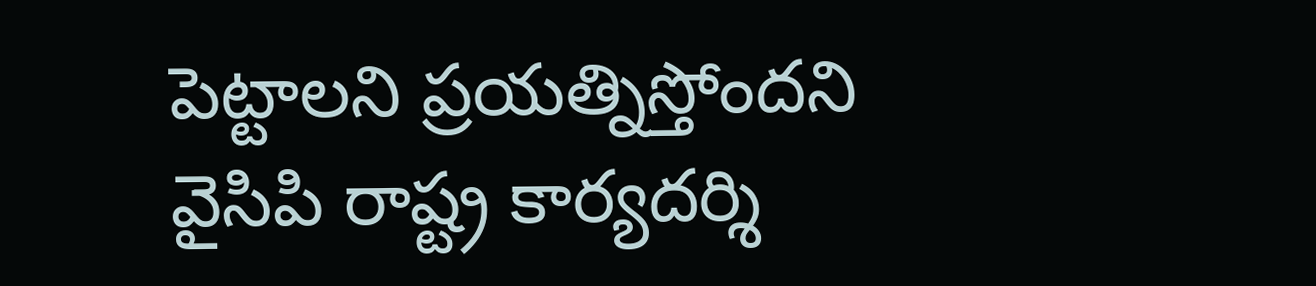పెట్టాలని ప్రయత్నిస్తోందని వైసిపి రాష్ట్ర కార్యదర్శి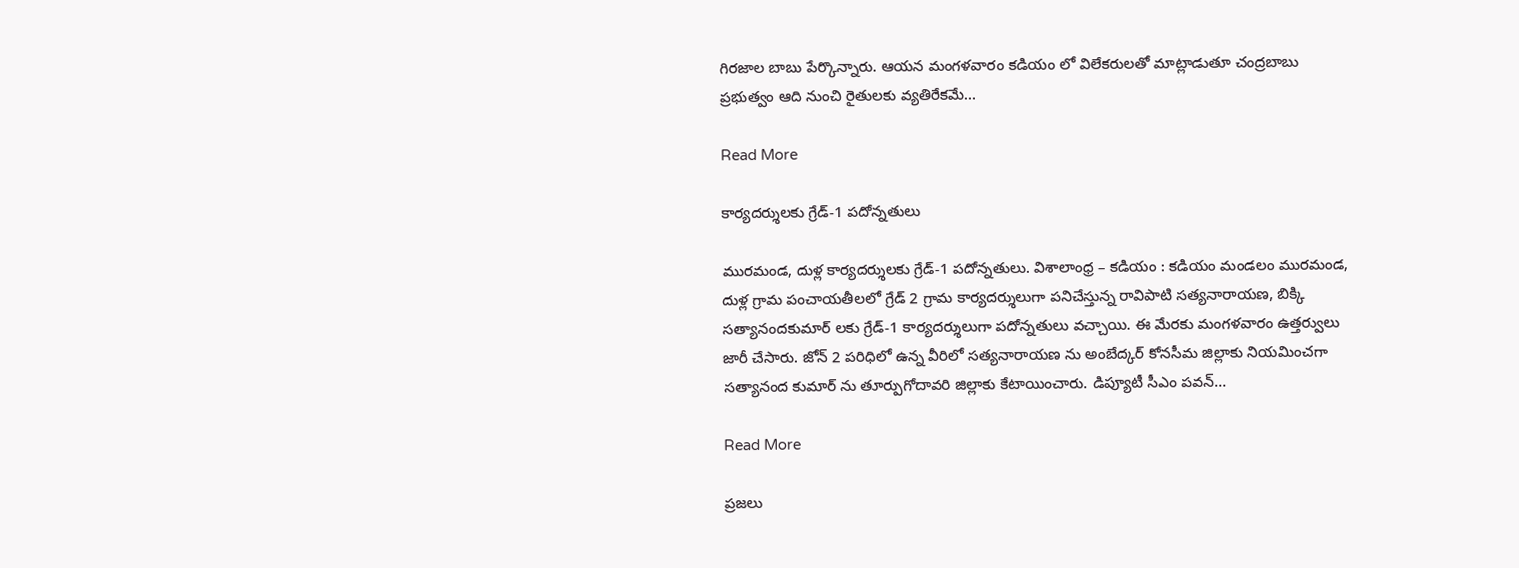గిరజాల బాబు పేర్కొన్నారు. ఆయన మంగళవారం కడియం లో విలేకరులతో మాట్లాడుతూ చంద్రబాబు ప్రభుత్వం ఆది నుంచి రైతులకు వ్యతిరేకమే…

Read More

కార్యదర్శులకు గ్రేడ్-1 పదోన్నతులు

మురమండ, దుళ్ల కార్యదర్శులకు గ్రేడ్-1 పదోన్నతులు. విశాలాంధ్ర – కడియం : కడియం మండలం మురమండ, దుళ్ల గ్రామ పంచాయతీలలో గ్రేడ్ 2 గ్రామ కార్యదర్శులుగా పనిచేస్తున్న రావిపాటి సత్యనారాయణ, బిక్కి సత్యానందకుమార్ లకు గ్రేడ్-1 కార్యదర్శులుగా పదోన్నతులు వచ్చాయి. ఈ మేరకు మంగళవారం ఉత్తర్వులు జారీ చేసారు. జోన్ 2 పరిధిలో ఉన్న వీరిలో సత్యనారాయణ ను అంబేద్కర్ కోనసీమ జిల్లాకు నియమించగా సత్యానంద కుమార్ ను తూర్పుగోదావరి జిల్లాకు కేటాయించారు. డిప్యూటీ సీఎం పవన్…

Read More

ప్రజలు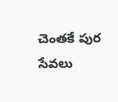చెంతకే పుర సేవలు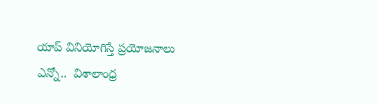యాప్ వినియోగిస్తే ప్రయోజనాలు ఎన్నో..  విశాలాంధ్ర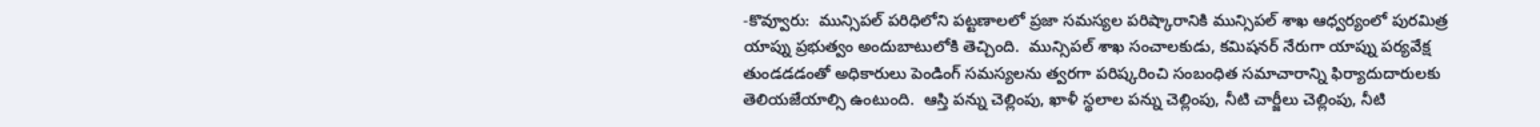-కొవ్వూరు:  మున్సిపల్ పరిధిలోని పట్టణాలలో ప్రజా సమస్యల పరిష్కారానికి మున్సిపల్ శాఖ ఆధ్వర్యంలో పురమిత్ర యాప్ను ప్రభుత్వం అందుబాటులోకి తెచ్చింది.  మున్సిపల్ శాఖ సంచాలకుడు, కమిషనర్ నేరుగా యాప్ను పర్యవేక్ష తుండడడంతో అధికారులు పెండింగ్ సమస్యలను త్వరగా పరిష్కరించి సంబంధిత సమాచారాన్ని ఫిర్యాదుదారులకు తెలియజేయాల్సి ఉంటుంది.  ఆస్తి పన్ను చెల్లింపు, ఖాళీ స్థలాల పన్ను చెల్లింపు, నీటి చార్జీలు చెల్లింపు, నీటి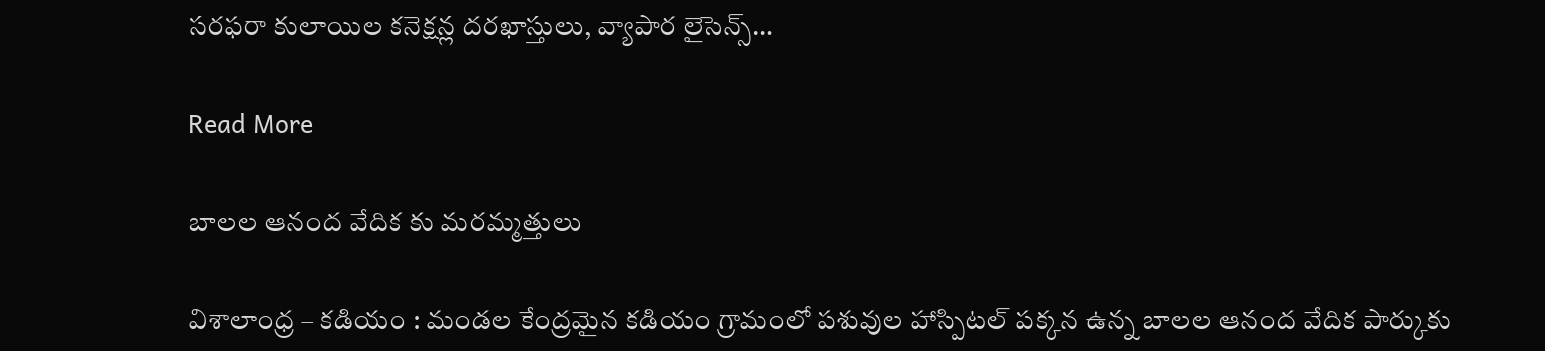సరఫరా కులాయిల కనెక్షన్ల దరఖాస్తులు, వ్యాపార లైసెన్స్…

Read More

బాలల ఆనంద వేదిక కు మరమ్మత్తులు

విశాలాంధ్ర – కడియం : మండల కేంద్రమైన కడియం గ్రామంలో పశువుల హాస్పిటల్ పక్కన ఉన్న బాలల ఆనంద వేదిక పార్కుకు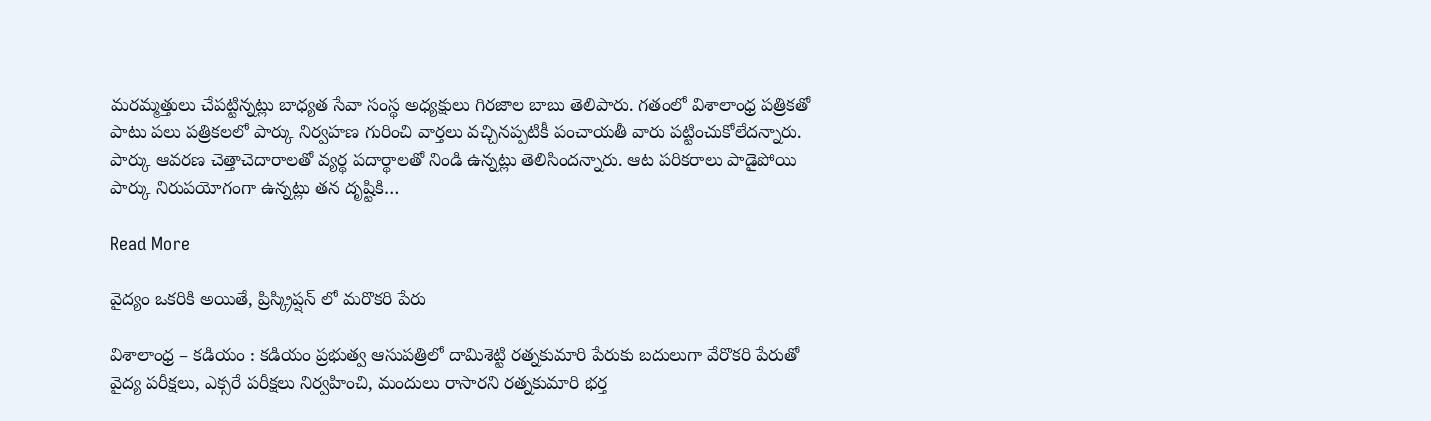మరమ్మత్తులు చేపట్టిన్నట్లు బాధ్యత సేవా సంస్థ అధ్యక్షులు గిరజాల బాబు తెలిపారు. గతంలో విశాలాంధ్ర పత్రికతో పాటు పలు పత్రికలలో పార్కు నిర్వహణ గురించి వార్తలు వచ్చినప్పటికీ పంచాయతీ వారు పట్టించుకోలేదన్నారు. పార్కు ఆవరణ చెత్తాచెదారాలతో వ్యర్థ పదార్థాలతో నిండి ఉన్నట్లు తెలిసిందన్నారు. ఆట పరికరాలు పాడైపోయి పార్కు నిరుపయోగంగా ఉన్నట్లు తన దృష్టికి…

Read More

వైద్యం ఒకరికి అయితే, ప్రిస్క్రిప్షన్ లో మరొకరి పేరు

విశాలాంధ్ర – కడియం : కడియం ప్రభుత్వ ఆసుపత్రిలో దామిశెట్టి రత్నకుమారి పేరుకు బదులుగా వేరొకరి పేరుతో వైద్య పరీక్షలు, ఎక్సరే పరీక్షలు నిర్వహించి, మందులు రాసారని రత్నకుమారి భర్త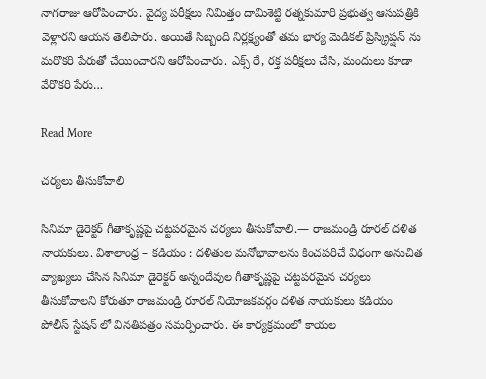నాగరాజు ఆరోపించారు. వైద్య పరీక్షలు నిమిత్తం దామిశెట్టి రత్నకుమారి ప్రభుత్వ ఆసుపత్రికి వెళ్లారని ఆయన తెలిపారు. అయితే సిబ్బంది నిర్లక్ష్యంతో తమ భార్య మెడికల్ ప్రిస్క్రిప్షన్ ను మరొకరి పేరుతో చేయించారని ఆరోపించారు. ఎక్స్ రే, రక్త పరీక్షలు చేసి, మందులు కూడా వేరొకరి పేరు…

Read More

చర్యలు తీసుకోవాలి

సినిమా డైరెక్టర్ గీతాకృష్ణపై చట్టపరమైన చర్యలు తీసుకోవాలి.— రాజమండ్రి రూరల్ దళిత నాయకులు. విశాలాంధ్ర – కడియం : దళితుల మనోభావాలను కించపరిచే విధంగా అనుచిత వ్యాఖ్యలు చేసిన సినిమా డైరెక్టర్ అన్నందేవుల గీతాకృష్ణపై చట్టపరమైన చర్యలు తీసుకోవాలని కోరుతూ రాజమండ్రి రూరల్ నియోజకవర్గం దళిత నాయకులు కడియం పోలీస్ స్టేషన్ లో వినతిపత్రం సమర్పించారు. ఈ కార్యక్రమంలో కాయల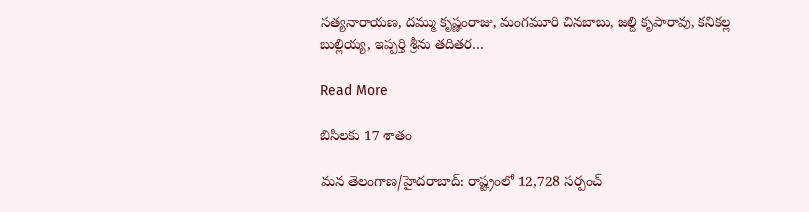సత్యనారాయణ, దమ్ము కృష్ణంరాజు, మంగమూరి చినబాబు, జల్ది కృపారావు, కనికల్ల బుల్లియ్య, ఇప్పర్తి శ్రీను తదితర…

Read More

బిసిలకు 17 శాతం

మన తెలంగాణ/హైదరాబాద్: రాష్ట్రంలో 12,728 సర్పంచ్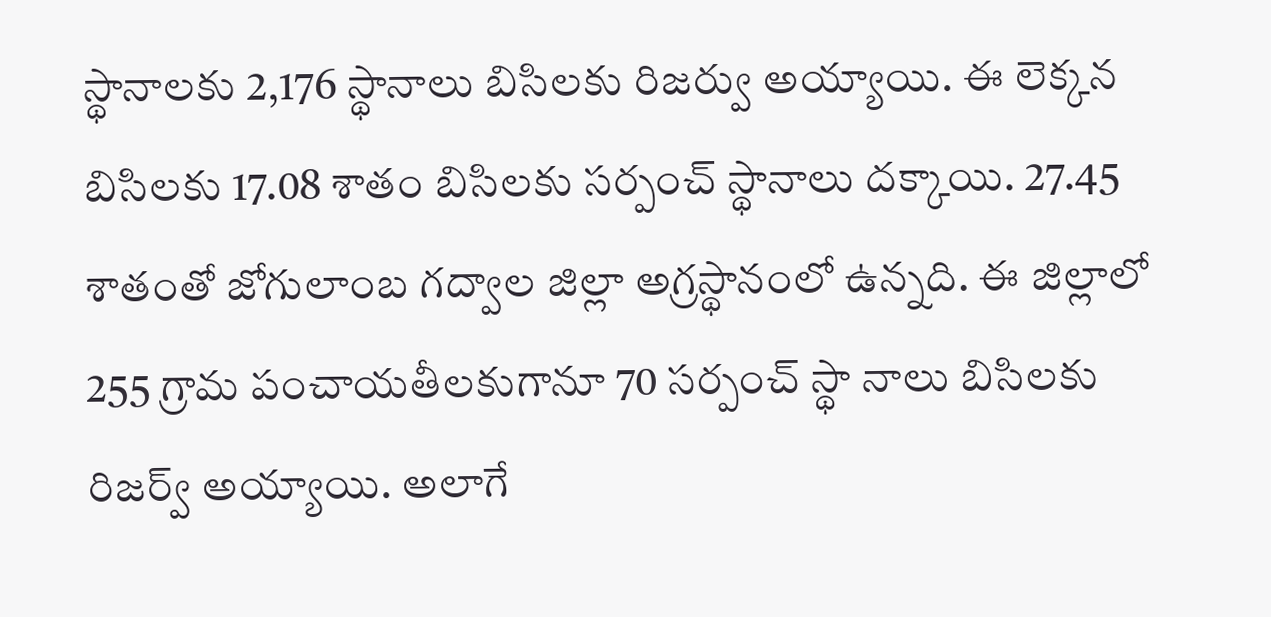స్థానాలకు 2,176 స్థానాలు బిసిలకు రిజర్వు అయ్యాయి. ఈ లెక్కన బిసిలకు 17.08 శాతం బిసిలకు సర్పంచ్ స్థానాలు దక్కాయి. 27.45 శాతంతో జోగులాంబ గద్వాల జిల్లా అగ్రస్థానంలో ఉన్నది. ఈ జిల్లాలో 255 గ్రామ పంచాయతీలకుగానూ 70 సర్పంచ్ స్థా నాలు బిసిలకు రిజర్వ్ అయ్యాయి. అలాగే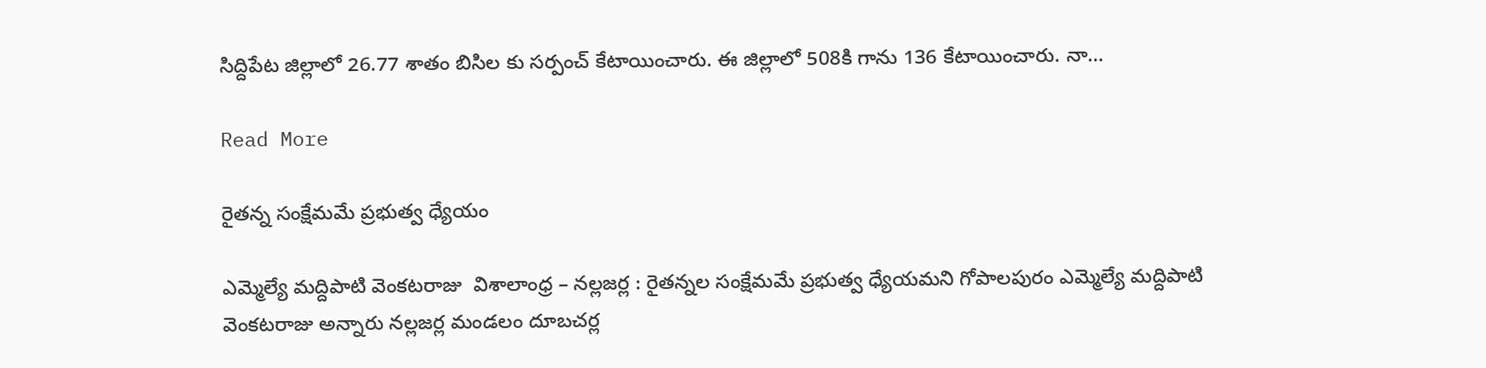సిద్దిపేట జిల్లాలో 26.77 శాతం బిసిల కు సర్పంచ్ కేటాయించారు. ఈ జిల్లాలో 508కి గాను 136 కేటాయించారు. నా…

Read More

రైతన్న సంక్షేమమే ప్రభుత్వ ధ్యేయం

ఎమ్మెల్యే మద్దిపాటి వెంకటరాజు  విశాలాంధ్ర – నల్లజర్ల : రైతన్నల సంక్షేమమే ప్రభుత్వ ధ్యేయమని గోపాలపురం ఎమ్మెల్యే మద్దిపాటి వెంకటరాజు అన్నారు నల్లజర్ల మండలం దూబచర్ల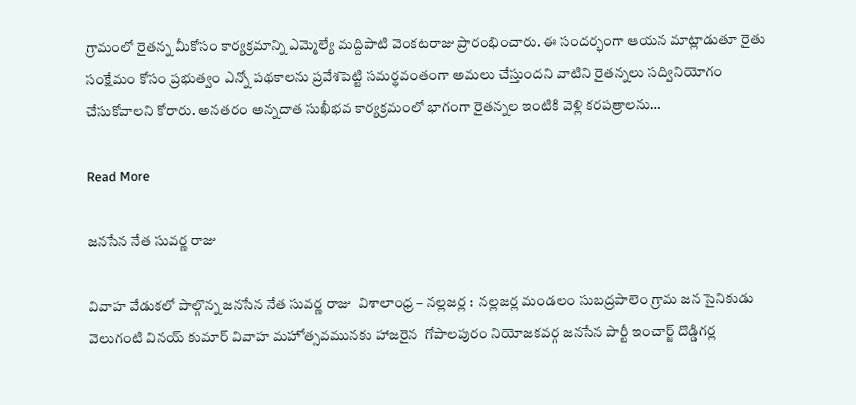గ్రామంలో రైతన్న మీకోసం కార్యక్రమాన్ని ఎమ్మెల్యే మద్దిపాటి వెంకటరాజు ప్రారంభించారు. ఈ సందర్భంగా ఆయన మాట్లాడుతూ రైతు సంక్షేమం కోసం ప్రభుత్వం ఎన్నో పథకాలను ప్రవేశపెట్టి సమర్థవంతంగా అమలు చేస్తుందని వాటిని రైతన్నలు సద్వినియోగం చేసుకోవాలని కోరారు. అనతరం అన్నదాత సుఖీభవ కార్యక్రమంలో భాగంగా రైతన్నల ఇంటికి వెళ్లి కరపత్రాలను…

Read More

జనసేన నేత సువర్ణ రాజు

వివాహ వేడుకలో పాల్గొన్న జనసేన నేత సువర్ణ రాజు  విశాలాంధ్ర – నల్లజర్ల :  నల్లజర్ల మండలం సుబద్రపాలెం గ్రామ జన సైనికుడు వెలుగంటి వినయ్ కుమార్ వివాహ మహోత్సవమునకు హాజరైన  గోపాలపురం నియోజకవర్గ జనసేన పార్టీ ఇంచార్జ్ దొడ్డిగర్ల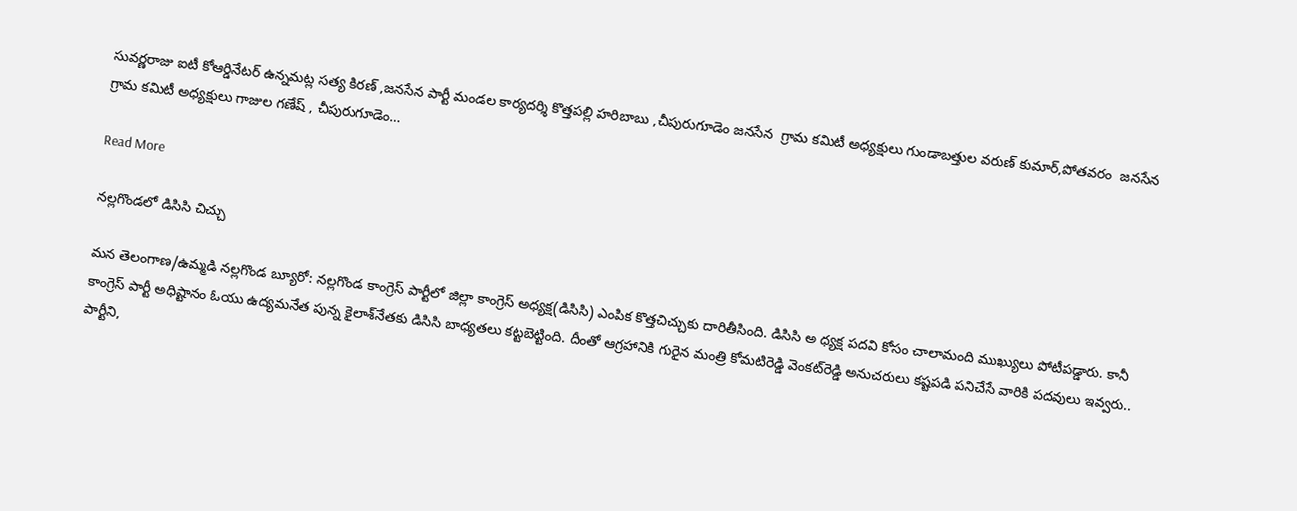సువర్ణరాజు ఐటీ కోఆర్డినేటర్ ఉన్నమట్ల సత్య కిరణ్ ,జనసేన పార్టీ మండల కార్యదర్శి కొత్తపల్లి హరిబాబు ,చీపురుగూడెం జనసేన  గ్రామ కమిటీ అధ్యక్షులు గుండాబత్తుల వరుణ్ కుమార్,పోతవరం  జనసేన గ్రామ కమిటీ అధ్యక్షులు గాజుల గణేష్ , చీపురుగూడెం…

Read More

నల్లగొండలో డిసిసి చిచ్చు

మన తెలంగాణ/ఉమ్మడి నల్లగొండ బ్యూరో: నల్లగొండ కాంగ్రెస్ పార్టీలో జిల్లా కాంగ్రెస్ అధ్యక్ష(డిసిసి) ఎంపిక కొత్తచిచ్చుకు దారితీసింది. డిసిసి అ ధ్యక్ష పదవి కోసం చాలామంది ముఖ్యులు పోటీపడ్డారు. కానీ కాంగ్రెస్ పార్టీ అధిష్టానం ఓయు ఉద్యమనేత పున్న కైలాశ్‌నేతకు డిసిసి బాధ్యతలు కట్టబెట్టింది. దీంతో ఆగ్రహానికి గురైన మంత్రి కోమటిరెడ్డి వెంకట్‌రెడ్డి అనుచరులు కష్టపడి పనిచేసే వారికి పదవులు ఇవ్వరు.. పార్టీని,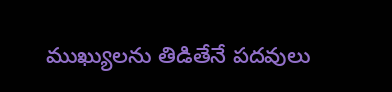ముఖ్యులను తిడితేనే పదవులు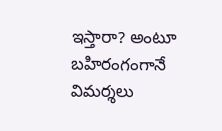ఇస్తారా? అంటూ బహిరంగంగానే విమర్శలు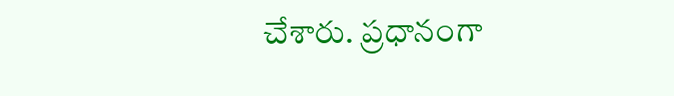చేశారు. ప్రధానంగా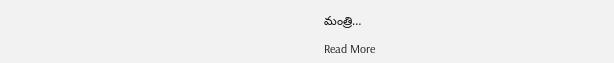మంత్రి…

Read More